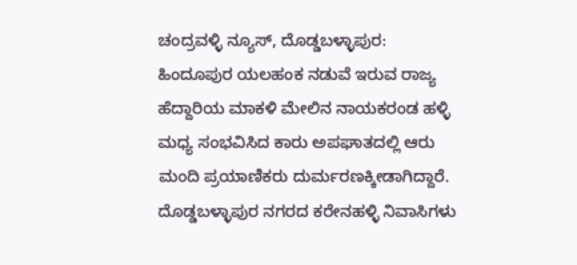ಚಂದ್ರವಳ್ಳಿ ನ್ಯೂಸ್, ದೊಡ್ಡಬಳ್ಳಾಪುರ:
ಹಿಂದೂಪುರ ಯಲಹಂಕ ನಡುವೆ ಇರುವ ರಾಜ್ಯ ಹೆದ್ದಾರಿಯ ಮಾಕಳಿ ಮೇಲಿನ ನಾಯಕರಂಡ ಹಳ್ಳಿ ಮಧ್ಯ ಸಂಭವಿಸಿದ ಕಾರು ಅಪಘಾತದಲ್ಲಿ ಆರು ಮಂದಿ ಪ್ರಯಾಣಿಕರು ದುರ್ಮರಣಕ್ಕೀಡಾಗಿದ್ದಾರೆ.
ದೊಡ್ಡಬಳ್ಳಾಪುರ ನಗರದ ಕರೇನಹಳ್ಳಿ ನಿವಾಸಿಗಳು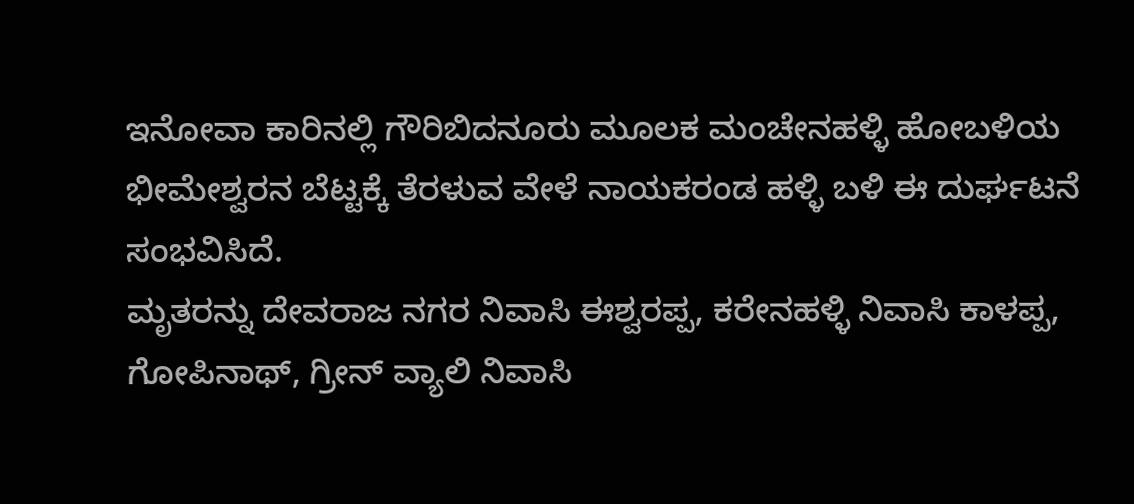ಇನೋವಾ ಕಾರಿನಲ್ಲಿ ಗೌರಿಬಿದನೂರು ಮೂಲಕ ಮಂಚೇನಹಳ್ಳಿ ಹೋಬಳಿಯ ಭೀಮೇಶ್ವರನ ಬೆಟ್ಟಕ್ಕೆ ತೆರಳುವ ವೇಳೆ ನಾಯಕರಂಡ ಹಳ್ಳಿ ಬಳಿ ಈ ದುರ್ಘಟನೆ ಸಂಭವಿಸಿದೆ.
ಮೃತರನ್ನು ದೇವರಾಜ ನಗರ ನಿವಾಸಿ ಈಶ್ವರಪ್ಪ, ಕರೇನಹಳ್ಳಿ ನಿವಾಸಿ ಕಾಳಪ್ಪ, ಗೋಪಿನಾಥ್, ಗ್ರೀನ್ ವ್ಯಾಲಿ ನಿವಾಸಿ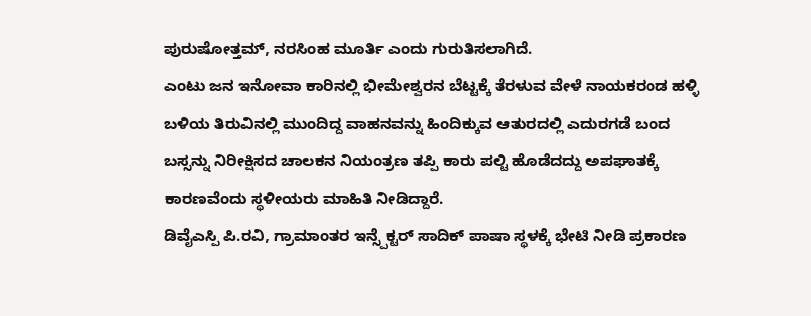ಪುರುಷೋತ್ತಮ್, ನರಸಿಂಹ ಮೂರ್ತಿ ಎಂದು ಗುರುತಿಸಲಾಗಿದೆ.
ಎಂಟು ಜನ ಇನೋವಾ ಕಾರಿನಲ್ಲಿ ಭೀಮೇಶ್ವರನ ಬೆಟ್ಟಕ್ಕೆ ತೆರಳುವ ವೇಳೆ ನಾಯಕರಂಡ ಹಳ್ಳಿ ಬಳಿಯ ತಿರುವಿನಲ್ಲಿ ಮುಂದಿದ್ದ ವಾಹನವನ್ನು ಹಿಂದಿಕ್ಕುವ ಆತುರದಲ್ಲಿ ಎದುರಗಡೆ ಬಂದ ಬಸ್ಸನ್ನು ನಿರೀಕ್ಷಿಸದ ಚಾಲಕನ ನಿಯಂತ್ರಣ ತಪ್ಪಿ ಕಾರು ಪಲ್ಟಿ ಹೊಡೆದದ್ದು ಅಪಘಾತಕ್ಕೆ ಕಾರಣವೆಂದು ಸ್ಥಳೀಯರು ಮಾಹಿತಿ ನೀಡಿದ್ದಾರೆ.
ಡಿವೈಎಸ್ಪಿ ಪಿ.ರವಿ, ಗ್ರಾಮಾಂತರ ಇನ್ಸ್ಪೆಕ್ಟರ್ ಸಾದಿಕ್ ಪಾಷಾ ಸ್ಥಳಕ್ಕೆ ಭೇಟಿ ನೀಡಿ ಪ್ರಕಾರಣ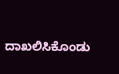ದಾಖಲಿಸಿಕೊಂಡು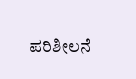ಪರಿಶೀಲನೆ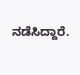ನಡೆಸಿದ್ದಾರೆ.